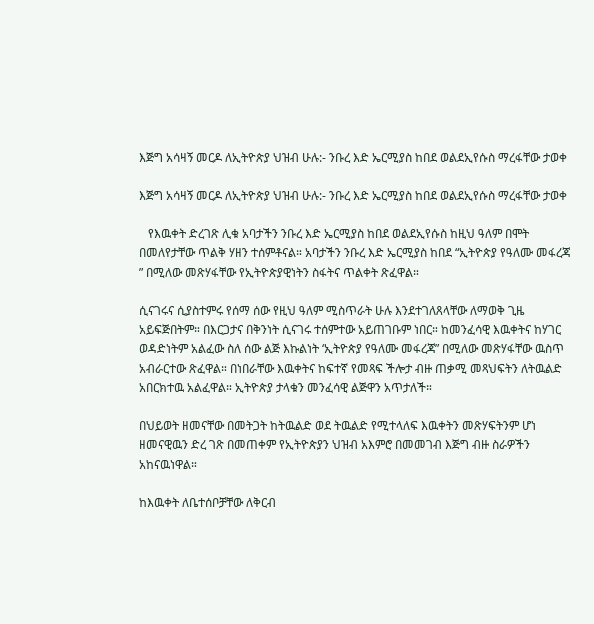እጅግ አሳዛኝ መርዶ ለኢትዮጵያ ህዝብ ሁሉ:- ንቡረ እድ ኤርሚያስ ከበደ ወልደኢየሱስ ማረፋቸው ታወቀ

እጅግ አሳዛኝ መርዶ ለኢትዮጵያ ህዝብ ሁሉ:- ንቡረ እድ ኤርሚያስ ከበደ ወልደኢየሱስ ማረፋቸው ታወቀ

   የእዉቀት ድረገጽ ሊቁ አባታችን ንቡረ እድ ኤርሚያስ ከበደ ወልደኢየሱስ ከዚህ ዓለም በሞት በመለየታቸው ጥልቅ ሃዘን ተሰምቶናል። አባታችን ንቡረ እድ ኤርሚያስ ከበደ “ኢትዮጵያ የዓለሙ መፋረጃ ” በሚለው መጽሃፋቸው የኢትዮጵያዊነትን ስፋትና ጥልቀት ጽፈዋል።

ሲናገሩና ሲያስተምሩ የሰማ ሰው የዚህ ዓለም ሚስጥራት ሁሉ እንደተገለጸላቸው ለማወቅ ጊዜ አይፍጅበትም። በእርጋታና በቅንነት ሲናገሩ ተሰምተው አይጠገቡም ነበር። ከመንፈሳዊ እዉቀትና ከሃገር ወዳድነትም አልፈው ስለ ሰው ልጅ እኩልነት ‘ኢትዮጵያ የዓለሙ መፋረጃ” በሚለው መጽሃፋቸው ዉስጥ አብራርተው ጽፈዋል። በነበራቸው እዉቀትና ከፍተኛ የመጻፍ ችሎታ ብዙ ጠቃሚ መጻህፍትን ለትዉልድ አበርክተዉ አልፈዋል። ኢትዮጵያ ታላቁን መንፈሳዊ ልጅዋን አጥታለች።

በህይወት ዘመናቸው በመትጋት ከትዉልድ ወደ ትዉልድ የሚተላለፍ እዉቀትን መጽሃፍትንም ሆነ ዘመናዊዉን ድረ ገጽ በመጠቀም የኢትዮጵያን ህዝብ አእምሮ በመመገብ እጅግ ብዙ ስራዎችን አከናዉነዋል።

ከእዉቀት ለቤተሰቦቻቸው ለቅርብ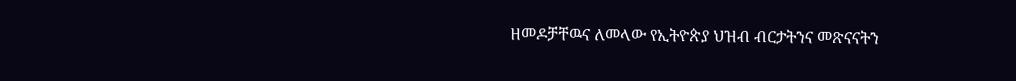ዘመዶቻቸዉና ለመላው የኢትዮጵያ ህዝብ ብርታትንና መጽናናትን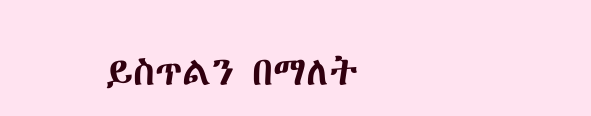ይስጥልን በማለት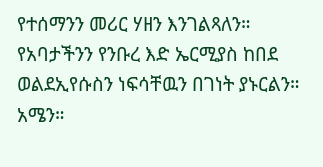የተሰማንን መሪር ሃዘን እንገልጻለን። የአባታችንን የንቡረ እድ ኤርሚያስ ከበደ ወልደኢየሱስን ነፍሳቸዉን በገነት ያኑርልን። አሜን።